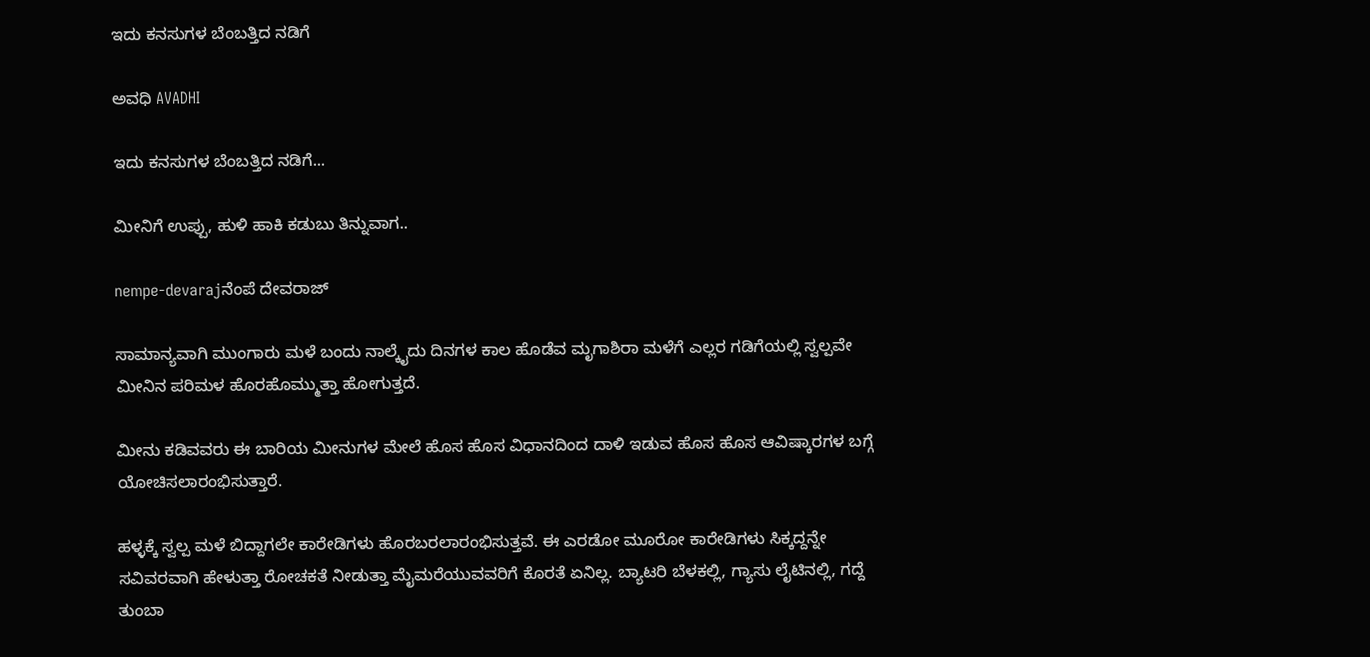ಇದು ಕನಸುಗಳ ಬೆಂಬತ್ತಿದ ನಡಿಗೆ‍

ಅವಧಿ AVADHI

ಇದು ಕನಸುಗಳ ಬೆಂಬತ್ತಿದ ನಡಿಗೆ...

ಮೀನಿಗೆ ಉಪ್ಪು, ಹುಳಿ ಹಾಕಿ ಕಡುಬು ತಿನ್ನುವಾಗ..

nempe-devarajನೆಂಪೆ ದೇವರಾಜ್

ಸಾಮಾನ್ಯವಾಗಿ ಮುಂಗಾರು ಮಳೆ ಬಂದು ನಾಲ್ಕೈದು ದಿನಗಳ ಕಾಲ ಹೊಡೆವ ಮೃಗಾಶಿರಾ ಮಳೆಗೆ ಎಲ್ಲರ ಗಡಿಗೆಯಲ್ಲಿ ಸ್ವಲ್ಪವೇ ಮೀನಿನ ಪರಿಮಳ ಹೊರಹೊಮ್ಮುತ್ತಾ ಹೋಗುತ್ತದೆ.

ಮೀನು ಕಡಿವವರು ಈ ಬಾರಿಯ ಮೀನುಗಳ ಮೇಲೆ ಹೊಸ ಹೊಸ ವಿಧಾನದಿಂದ ದಾಳಿ ಇಡುವ ಹೊಸ ಹೊಸ ಆವಿಷ್ಕಾರಗಳ ಬಗ್ಗೆ ಯೋಚಿಸಲಾರಂಭಿಸುತ್ತಾರೆ.

ಹಳ್ಳಕ್ಕೆ ಸ್ವಲ್ಪ ಮಳೆ ಬಿದ್ದಾಗಲೇ ಕಾರೇಡಿಗಳು ಹೊರಬರಲಾರಂಭಿಸುತ್ತವೆ. ಈ ಎರಡೋ ಮೂರೋ ಕಾರೇಡಿಗಳು ಸಿಕ್ಕದ್ದನ್ನೇ ಸವಿವರವಾಗಿ ಹೇಳುತ್ತಾ ರೋಚಕತೆ ನೀಡುತ್ತಾ ಮೈಮರೆಯುವವರಿಗೆ ಕೊರತೆ ಏನಿಲ್ಲ. ಬ್ಯಾಟರಿ ಬೆಳಕಲ್ಲಿ, ಗ್ಯಾಸು ಲೈಟಿನಲ್ಲಿ, ಗದ್ದೆ ತುಂಬಾ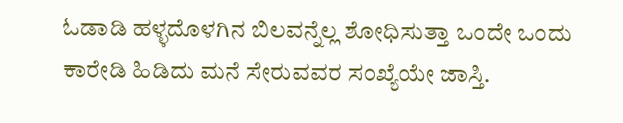ಓಡಾಡಿ ಹಳ್ಳದೊಳಗಿನ ಬಿಲವನ್ನೆಲ್ಲ ಶೋಧಿಸುತ್ತಾ ಒಂದೇ ಒಂದು ಕಾರೇಡಿ ಹಿಡಿದು ಮನೆ ಸೇರುವವರ ಸಂಖ್ಯೆಯೇ ಜಾಸ್ತಿ.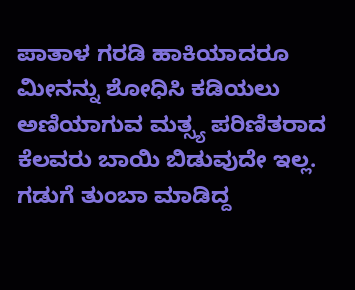ಪಾತಾಳ ಗರಡಿ ಹಾಕಿಯಾದರೂ ಮೀನನ್ನು ಶೋಧಿಸಿ ಕಡಿಯಲು ಅಣಿಯಾಗುವ ಮತ್ಸ್ಯ ಪರಿಣಿತರಾದ ಕೆಲವರು ಬಾಯಿ ಬಿಡುವುದೇ ಇಲ್ಲ. ಗಡುಗೆ ತುಂಬಾ ಮಾಡಿದ್ದ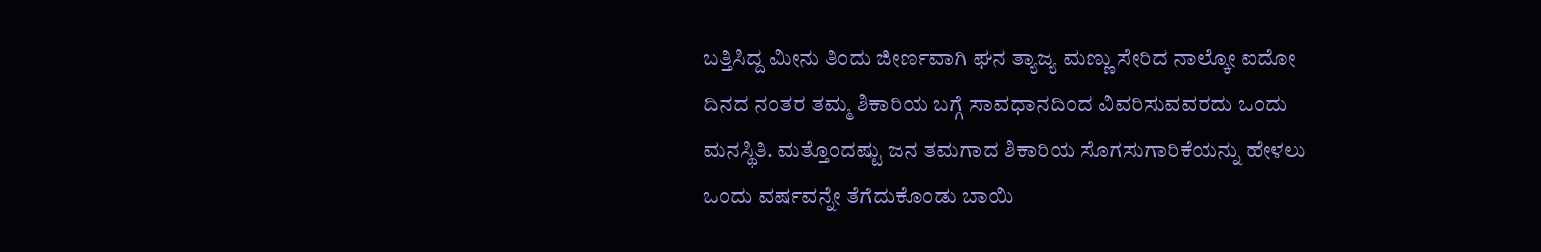ಬತ್ತಿಸಿದ್ದ ಮೀನು ತಿಂದು ಜೀರ್ಣವಾಗಿ ಘನ ತ್ಯಾಜ್ಯ ಮಣ್ಣು ಸೇರಿದ ನಾಲ್ಕೋ ಐದೋ ದಿನದ ನಂತರ ತಮ್ಮ ಶಿಕಾರಿಯ ಬಗ್ಗೆ ಸಾವಧಾನದಿಂದ ವಿವರಿಸುವವರದು ಒಂದು ಮನಸ್ಥಿತಿ. ಮತ್ತೊಂದಷ್ಟು ಜನ ತಮಗಾದ ಶಿಕಾರಿಯ ಸೊಗಸುಗಾರಿಕೆಯನ್ನು ಹೇಳಲು ಒಂದು ವರ್ಷವನ್ನೇ ತೆಗೆದುಕೊಂಡು ಬಾಯಿ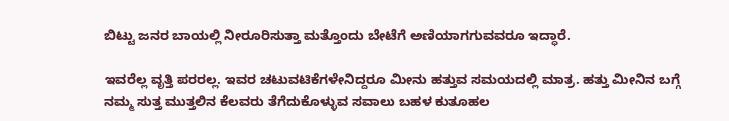ಬಿಟ್ಟು ಜನರ ಬಾಯಲ್ಲಿ ನೀರೂರಿಸುತ್ತಾ ಮತ್ತೊಂದು ಬೇಟೆಗೆ ಅಣಿಯಾಗಗುವವರೂ ಇದ್ಧಾರೆ.

ಇವರೆಲ್ಲ ವೃತ್ತಿ ಪರರಲ್ಲ. ಇವರ ಚಟುವಟಿಕೆಗಳೇನಿದ್ದರೂ ಮೀನು ಹತ್ತುವ ಸಮಯದಲ್ಲಿ ಮಾತ್ರ. ಹತ್ತು ಮೀನಿನ ಬಗ್ಗೆ ನಮ್ಮ ಸುತ್ತ ಮುತ್ತಲಿನ ಕೆಲವರು ತೆಗೆದುಕೊಳ್ಳುವ ಸವಾಲು ಬಹಳ ಕುತೂಹಲ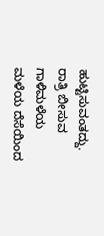ಹುಟ್ಟಿಸುವಂತದ್ದು. ರಾತ್ರಿ ಬೀಸುವ ಗಾಳಿಮಳೆಯ ಮಳೆಯ ದೆಸೆಯಿಂದ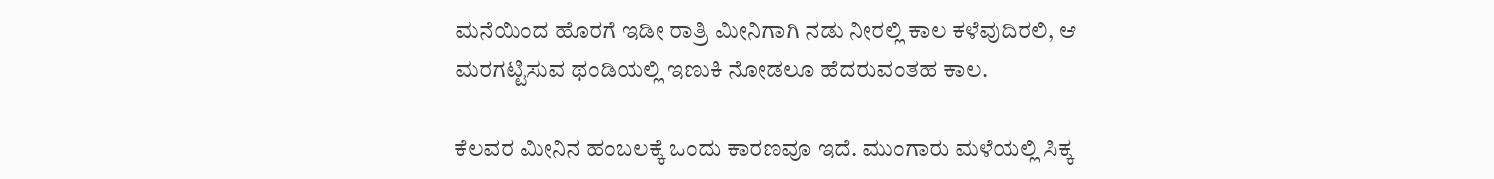ಮನೆಯಿಂದ ಹೊರಗೆ ಇಡೀ ರಾತ್ರಿ ಮೀನಿಗಾಗಿ ನಡು ನೀರಲ್ಲಿ ಕಾಲ ಕಳೆವುದಿರಲಿ, ಆ ಮರಗಟ್ಟಿಸುವ ಥಂಡಿಯಲ್ಲಿ ಇಣುಕಿ ನೋಡಲೂ ಹೆದರುವಂತಹ ಕಾಲ.

ಕೆಲವರ ಮೀನಿನ ಹಂಬಲಕ್ಕೆ ಒಂದು ಕಾರಣವೂ ಇದೆ. ಮುಂಗಾರು ಮಳೆಯಲ್ಲಿ ಸಿಕ್ಕ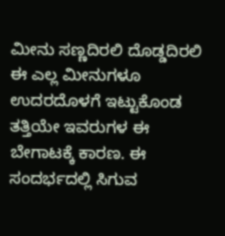ಮೀನು ಸಣ್ಣದಿರಲಿ ದೊಡ್ಡದಿರಲಿ ಈ ಎಲ್ಲ ಮೀನುಗಳೂ ಉದರದೊಳಗೆ ಇಟ್ಟುಕೊಂಡ ತತ್ತಿಯೇ ಇವರುಗಳ ಈ ಬೇಗಾಟಕ್ಕೆ ಕಾರಣ. ಈ ಸಂದರ್ಭದಲ್ಲಿ ಸಿಗುವ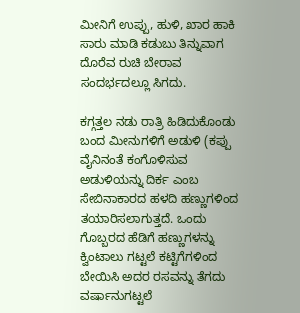ಮೀನಿಗೆ ಉಪ್ಪು, ಹುಳಿ, ಖಾರ ಹಾಕಿ ಸಾರು ಮಾಡಿ ಕಡುಬು ತಿನ್ನುವಾಗ ದೊರೆವ ರುಚಿ ಬೇರಾವ ಸಂದರ್ಭದಲ್ಲೂ ಸಿಗದು.

ಕಗ್ಗತ್ತಲ ನಡು ರಾತ್ರಿ ಹಿಡಿದುಕೊಂಡು ಬಂದ ಮೀನುಗಳಿಗೆ ಅಡುಳಿ (ಕಪ್ಪು ವೈನಿನಂತೆ ಕಂಗೊಳಿಸುವ ಅಡುಳಿಯನ್ನು ದಿರ್ಕ ಎಂಬ ಸೇಬಿನಾಕಾರದ ಹಳದಿ ಹಣ್ಣುಗಳಿಂದ ತಯಾರಿಸಲಾಗುತ್ತದೆ. ಒಂದು ಗೊಬ್ಬರದ ಹೆಡಿಗೆ ಹಣ್ಣುಗಳನ್ನು ಕ್ವಿಂಟಾಲು ಗಟ್ಟಲೆ ಕಟ್ಟಿಗೆಗಳಿಂದ ಬೇಯಿಸಿ ಅದರ ರಸವನ್ನು ತೆಗದು ವರ್ಷಾನುಗಟ್ಟಲೆ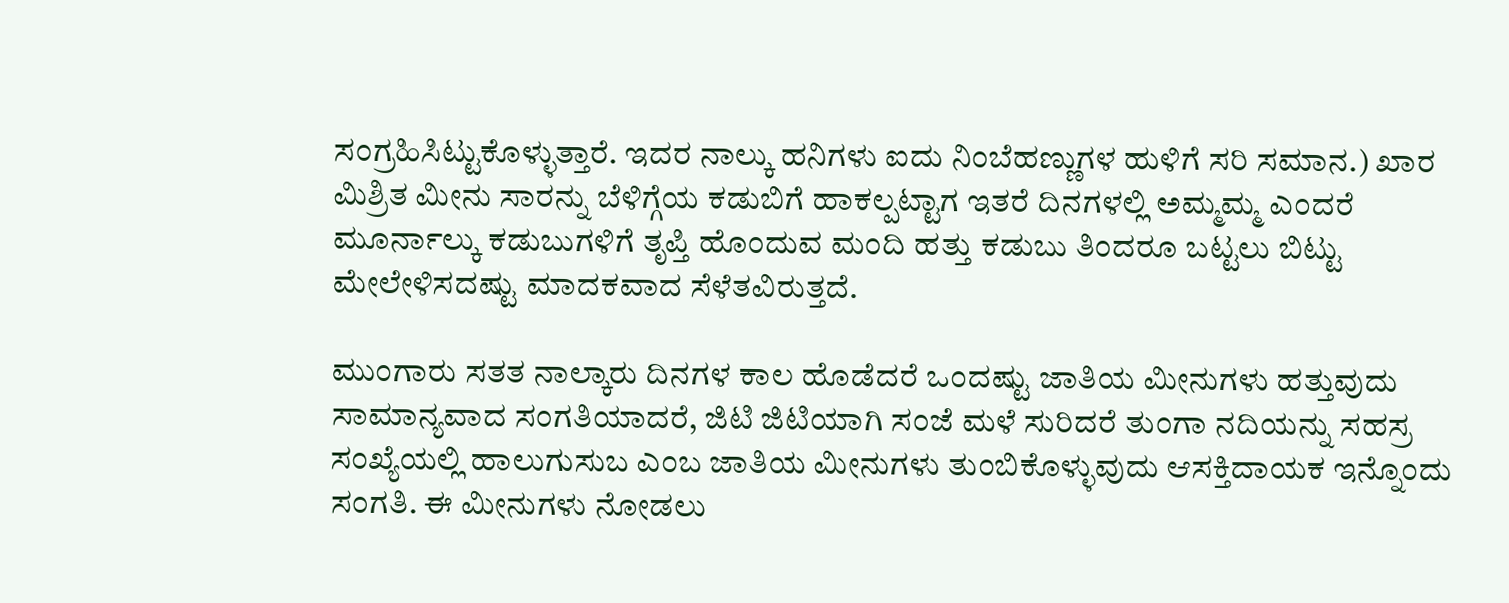ಸಂಗ್ರಹಿಸಿಟ್ಟುಕೊಳ್ಳುತ್ತಾರೆ. ಇದರ ನಾಲ್ಕು ಹನಿಗಳು ಐದು ನಿಂಬೆಹಣ್ಣುಗಳ ಹುಳಿಗೆ ಸರಿ ಸಮಾನ.) ಖಾರ ಮಿಶ್ರಿತ ಮೀನು ಸಾರನ್ನು ಬೆಳಿಗ್ಗೆಯ ಕಡುಬಿಗೆ ಹಾಕಲ್ಪಟ್ಟಾಗ ಇತರೆ ದಿನಗಳಲ್ಲಿ ಅಮ್ಮಮ್ಮ ಎಂದರೆ ಮೂರ್ನಾಲ್ಕು ಕಡುಬುಗಳಿಗೆ ತೃಪ್ತಿ ಹೊಂದುವ ಮಂದಿ ಹತ್ತು ಕಡುಬು ತಿಂದರೂ ಬಟ್ಟಲು ಬಿಟ್ಟು ಮೇಲೇಳಿಸದಷ್ಟು ಮಾದಕವಾದ ಸೆಳೆತವಿರುತ್ತದೆ.

ಮುಂಗಾರು ಸತತ ನಾಲ್ಕಾರು ದಿನಗಳ ಕಾಲ ಹೊಡೆದರೆ ಒಂದಷ್ಟು ಜಾತಿಯ ಮೀನುಗಳು ಹತ್ತುವುದು ಸಾಮಾನ್ಯವಾದ ಸಂಗತಿಯಾದರೆ, ಜಿಟಿ ಜಿಟಿಯಾಗಿ ಸಂಜೆ ಮಳೆ ಸುರಿದರೆ ತುಂಗಾ ನದಿಯನ್ನು ಸಹಸ್ರ ಸಂಖ್ಯೆಯಲ್ಲಿ ಹಾಲುಗುಸುಬ ಎಂಬ ಜಾತಿಯ ಮೀನುಗಳು ತುಂಬಿಕೊಳ್ಳುವುದು ಆಸಕ್ತಿದಾಯಕ ಇನ್ನೊಂದು ಸಂಗತಿ. ಈ ಮೀನುಗಳು ನೋಡಲು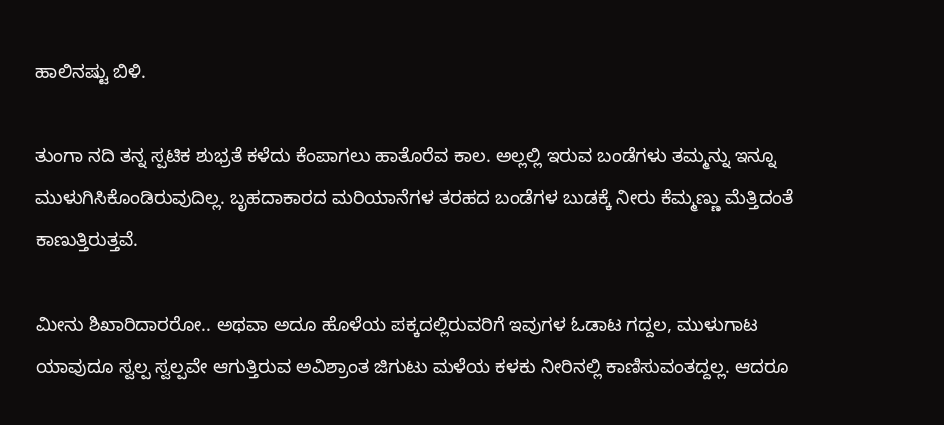ಹಾಲಿನಷ್ಟು ಬಿಳಿ.

ತುಂಗಾ ನದಿ ತನ್ನ ಸ್ಪಟಿಕ ಶುಭ್ರತೆ ಕಳೆದು ಕೆಂಪಾಗಲು ಹಾತೊರೆವ ಕಾಲ. ಅಲ್ಲಲ್ಲಿ ಇರುವ ಬಂಡೆಗಳು ತಮ್ಮನ್ನು ಇನ್ನೂ ಮುಳುಗಿಸಿಕೊಂಡಿರುವುದಿಲ್ಲ. ಬೃಹದಾಕಾರದ ಮರಿಯಾನೆಗಳ ತರಹದ ಬಂಡೆಗಳ ಬುಡಕ್ಕೆ ನೀರು ಕೆಮ್ಮಣ್ಣು ಮೆತ್ತಿದಂತೆ ಕಾಣುತ್ತಿರುತ್ತವೆ.

ಮೀನು ಶಿಖಾರಿದಾರರೋ.. ಅಥವಾ ಅದೂ ಹೊಳೆಯ ಪಕ್ಕದಲ್ಲಿರುವರಿಗೆ ಇವುಗಳ ಓಡಾಟ ಗದ್ದಲ, ಮುಳುಗಾಟ ಯಾವುದೂ ಸ್ವಲ್ಪ ಸ್ವಲ್ಪವೇ ಆಗುತ್ತಿರುವ ಅವಿಶ್ರಾಂತ ಜಿಗುಟು ಮಳೆಯ ಕಳಕು ನೀರಿನಲ್ಲಿ ಕಾಣಿಸುವಂತದ್ದಲ್ಲ. ಆದರೂ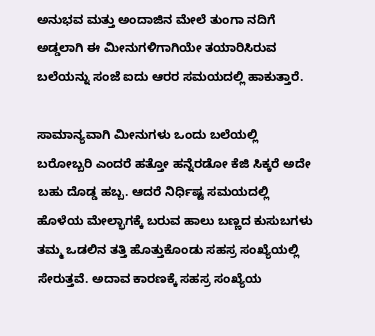ಅನುಭವ ಮತ್ತು ಅಂದಾಜಿನ ಮೇಲೆ ತುಂಗಾ ನದಿಗೆ ಅಡ್ಡಲಾಗಿ ಈ ಮೀನುಗಳಿಗಾಗಿಯೇ ತಯಾರಿಸಿರುವ ಬಲೆಯನ್ನು ಸಂಜೆ ಐದು ಆರರ ಸಮಯದಲ್ಲಿ ಹಾಕುತ್ತಾರೆ.

ಸಾಮಾನ್ಯವಾಗಿ ಮೀನುಗಳು ಒಂದು ಬಲೆಯಲ್ಲಿ ಬರೋಬ್ಬರಿ ಎಂದರೆ ಹತ್ತೋ ಹನ್ನೆರಡೋ ಕೆಜಿ ಸಿಕ್ಕರೆ ಅದೇ ಬಹು ದೊಡ್ಡ ಹಬ್ಬ. ಆದರೆ ನಿರ್ಧಿಷ್ಟ ಸಮಯದಲ್ಲಿ ಹೊಳೆಯ ಮೇಲ್ಭಾಗಕ್ಕೆ ಬರುವ ಹಾಲು ಬಣ್ಣದ ಕುಸುಬಗಳು ತಮ್ಮ ಒಡಲಿನ ತತ್ತಿ ಹೊತ್ತುಕೊಂಡು ಸಹಸ್ರ ಸಂಖ್ಯೆಯಲ್ಲಿ ಸೇರುತ್ತವೆ. ಅದಾವ ಕಾರಣಕ್ಕೆ ಸಹಸ್ರ ಸಂಖ್ಯೆಯ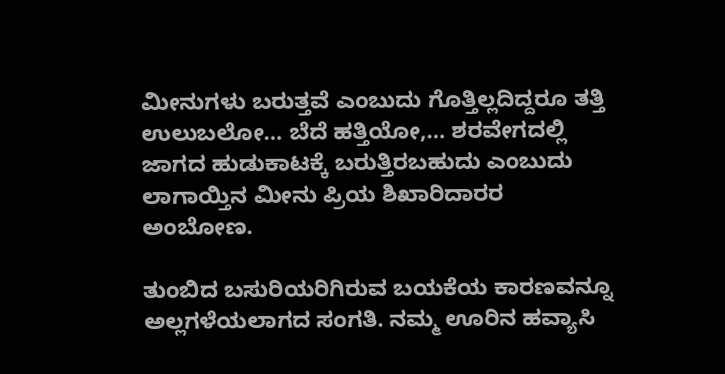ಮೀನುಗಳು ಬರುತ್ತವೆ ಎಂಬುದು ಗೊತ್ತಿಲ್ಲದಿದ್ದರೂ ತತ್ತಿ ಉಲುಬಲೋ… ಬೆದೆ ಹತ್ತಿಯೋ,… ಶರವೇಗದಲ್ಲಿ ಜಾಗದ ಹುಡುಕಾಟಕ್ಕೆ ಬರುತ್ತಿರಬಹುದು ಎಂಬುದು ಲಾಗಾಯ್ತಿನ ಮೀನು ಪ್ರಿಯ ಶಿಖಾರಿದಾರರ ಅಂಬೋಣ.

ತುಂಬಿದ ಬಸುರಿಯರಿಗಿರುವ ಬಯಕೆಯ ಕಾರಣವನ್ನೂ ಅಲ್ಲಗಳೆಯಲಾಗದ ಸಂಗತಿ. ನಮ್ಮ ಊರಿನ ಹವ್ಯಾಸಿ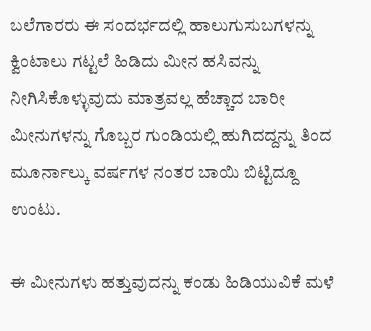ಬಲೆಗಾರರು ಈ ಸಂದರ್ಭದಲ್ಲಿ ಹಾಲುಗುಸುಬಗಳನ್ನು ಕ್ವಿಂಟಾಲು ಗಟ್ಟಲೆ ಹಿಡಿದು ಮೀನ ಹಸಿವನ್ನು ನೀಗಿಸಿಕೊಳ್ಳುವುದು ಮಾತ್ರವಲ್ಲ ಹೆಚ್ಚಾದ ಬಾರೀ ಮೀನುಗಳನ್ನು ಗೊಬ್ಬರ ಗುಂಡಿಯಲ್ಲಿ ಹುಗಿದದ್ದನ್ನು ತಿಂದ ಮೂರ್ನಾಲ್ಕು ವರ್ಷಗಳ ನಂತರ ಬಾಯಿ ಬಿಟ್ಟಿದ್ದೂ ಉಂಟು.

ಈ ಮೀನುಗಳು ಹತ್ತುವುದನ್ನು ಕಂಡು ಹಿಡಿಯುವಿಕೆ ಮಳೆ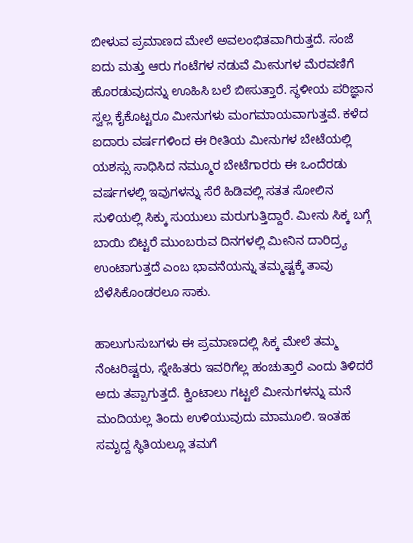ಬೀಳುವ ಪ್ರಮಾಣದ ಮೇಲೆ ಅವಲಂಭಿತವಾಗಿರುತ್ತದೆ. ಸಂಜೆ ಐದು ಮತ್ತು ಆರು ಗಂಟೆಗಳ ನಡುವೆ ಮೀನುಗಳ ಮೆರವಣಿಗೆ ಹೊರಡುವುದನ್ನು ಊಹಿಸಿ ಬಲೆ ಬೀಸುತ್ತಾರೆ. ಸ್ಥಳೀಯ ಪರಿಜ್ಞಾನ ಸ್ವಲ್ಲ ಕೈಕೊಟ್ಟರೂ ಮೀನುಗಳು ಮಂಗಮಾಯವಾಗುತ್ತವೆ. ಕಳೆದ ಐದಾರು ವರ್ಷಗಳಿಂದ ಈ ರೀತಿಯ ಮೀನುಗಳ ಬೇಟೆಯಲ್ಲಿ ಯಶಸ್ಸು ಸಾಧಿಸಿದ ನಮ್ಮೂರ ಬೇಟೆಗಾರರು ಈ ಒಂದೆರಡು ವರ್ಷಗಳಲ್ಲಿ ಇವುಗಳನ್ನು ಸೆರೆ ಹಿಡಿವಲ್ಲಿ ಸತತ ಸೋಲಿನ ಸುಳಿಯಲ್ಲಿ ಸಿಕ್ಕು ಸುಯುಲು ಮರುಗುತ್ತಿದ್ದಾರೆ. ಮೀನು ಸಿಕ್ಕ ಬಗ್ಗೆ ಬಾಯಿ ಬಿಟ್ಟರೆ ಮುಂಬರುವ ದಿನಗಳಲ್ಲಿ ಮೀನಿನ ದಾರಿದ್ರ್ಯ ಉಂಟಾಗುತ್ತದೆ ಎಂಬ ಭಾವನೆಯನ್ನು ತಮ್ಮಷ್ಟಕ್ಕೆ ತಾವು ಬೆಳೆಸಿಕೊಂಡರಲೂ ಸಾಕು.

ಹಾಲುಗುಸುಬಗಳು ಈ ಪ್ರಮಾಣದಲ್ಲಿ ಸಿಕ್ಕ ಮೇಲೆ ತಮ್ಮ ನೆಂಟರಿಷ್ಟರು, ಸ್ನೇಹಿತರು ಇವರಿಗೆಲ್ಲ ಹಂಚುತ್ತಾರೆ ಎಂದು ತಿಳಿದರೆ ಅದು ತಪ್ಪಾಗುತ್ತದೆ. ಕ್ವಿಂಟಾಲು ಗಟ್ಟಲೆ ಮೀನುಗಳನ್ನು ಮನೆ ಮಂದಿಯಲ್ಲ ತಿಂದು ಉಳಿಯುವುದು ಮಾಮೂಲಿ. ಇಂತಹ ಸಮೃದ್ದ ಸ್ಥಿತಿಯಲ್ಲೂ ತಮಗೆ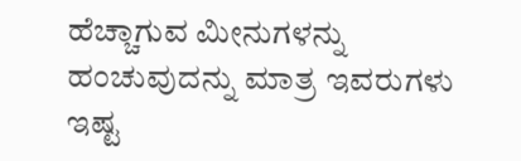ಹೆಚ್ಚಾಗುವ ಮೀನುಗಳನ್ನು ಹಂಚುವುದನ್ನು ಮಾತ್ರ ಇವರುಗಳು ಇಷ್ಟ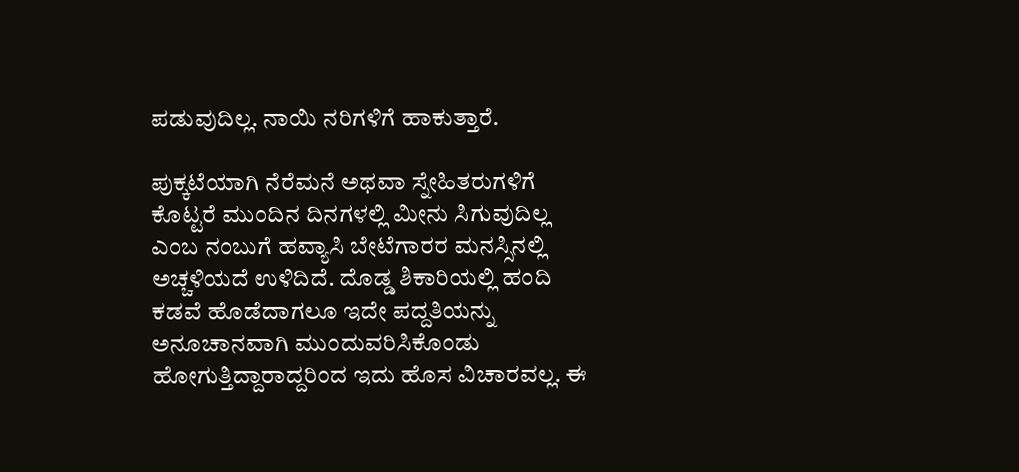ಪಡುವುದಿಲ್ಲ. ನಾಯಿ ನರಿಗಳಿಗೆ ಹಾಕುತ್ತಾರೆ.

ಪುಕ್ಕಟೆಯಾಗಿ ನೆರೆಮನೆ ಅಥವಾ ಸ್ನೇಹಿತರುಗಳಿಗೆ ಕೊಟ್ಟರೆ ಮುಂದಿನ ದಿನಗಳಲ್ಲಿ ಮೀನು ಸಿಗುವುದಿಲ್ಲ ಎಂಬ ನಂಬುಗೆ ಹವ್ಯಾಸಿ ಬೇಟೆಗಾರರ ಮನಸ್ಸಿನಲ್ಲಿ ಅಚ್ಚಳಿಯದೆ ಉಳಿದಿದೆ. ದೊಡ್ಡ ಶಿಕಾರಿಯಲ್ಲಿ ಹಂದಿ ಕಡವೆ ಹೊಡೆದಾಗಲೂ ಇದೇ ಪದ್ದತಿಯನ್ನು ಅನೂಚಾನವಾಗಿ ಮುಂದುವರಿಸಿಕೊಂಡು ಹೋಗುತ್ತಿದ್ದಾರಾದ್ದರಿಂದ ಇದು ಹೊಸ ವಿಚಾರವಲ್ಲ. ಈ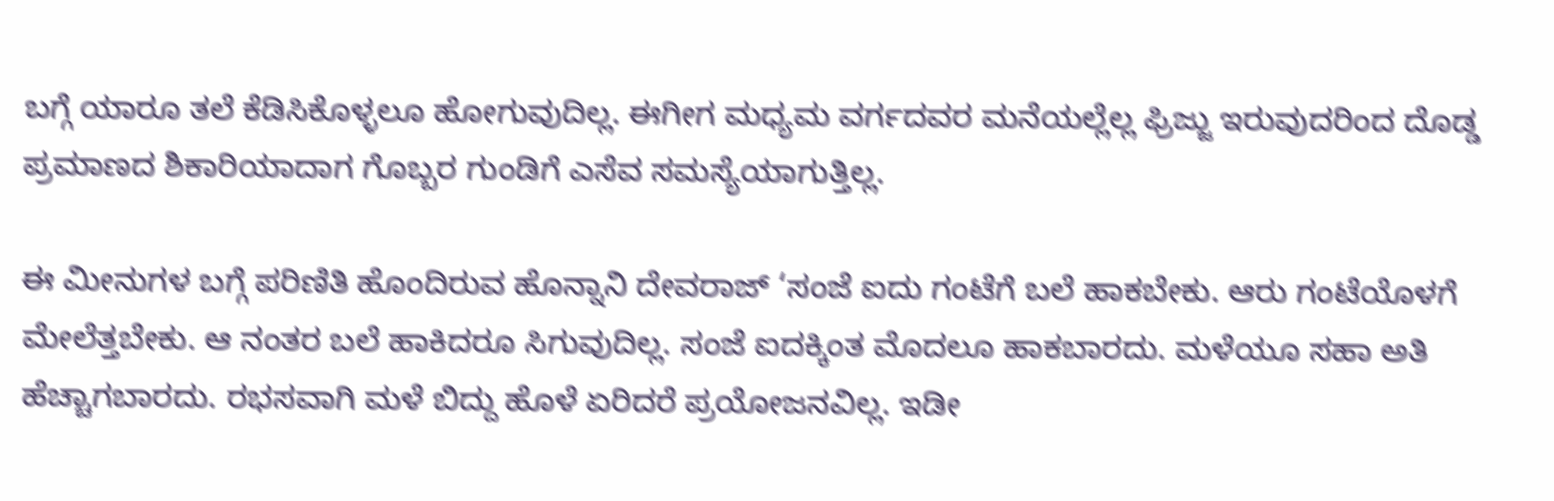ಬಗ್ಗೆ ಯಾರೂ ತಲೆ ಕೆಡಿಸಿಕೊಳ್ಳಲೂ ಹೋಗುವುದಿಲ್ಲ. ಈಗೀಗ ಮಧ್ಯಮ ವರ್ಗದವರ ಮನೆಯಲ್ಲೆಲ್ಲ ಫ್ರಿಜ್ಜು ಇರುವುದರಿಂದ ದೊಡ್ಡ ಪ್ರಮಾಣದ ಶಿಕಾರಿಯಾದಾಗ ಗೊಬ್ಬರ ಗುಂಡಿಗೆ ಎಸೆವ ಸಮಸ್ಯೆಯಾಗುತ್ತಿಲ್ಲ.

ಈ ಮೀನುಗಳ ಬಗ್ಗೆ ಪರಿಣಿತಿ ಹೊಂದಿರುವ ಹೊನ್ನಾನಿ ದೇವರಾಜ್ ‘ಸಂಜೆ ಐದು ಗಂಟೆಗೆ ಬಲೆ ಹಾಕಬೇಕು. ಆರು ಗಂಟೆಯೊಳಗೆ ಮೇಲೆತ್ತಬೇಕು. ಆ ನಂತರ ಬಲೆ ಹಾಕಿದರೂ ಸಿಗುವುದಿಲ್ಲ. ಸಂಜೆ ಐದಕ್ಕಿಂತ ಮೊದಲೂ ಹಾಕಬಾರದು. ಮಳೆಯೂ ಸಹಾ ಅತಿ ಹೆಚ್ಚಾಗಬಾರದು. ರಭಸವಾಗಿ ಮಳೆ ಬಿದ್ದು ಹೊಳೆ ಏರಿದರೆ ಪ್ರಯೋಜನವಿಲ್ಲ. ಇಡೀ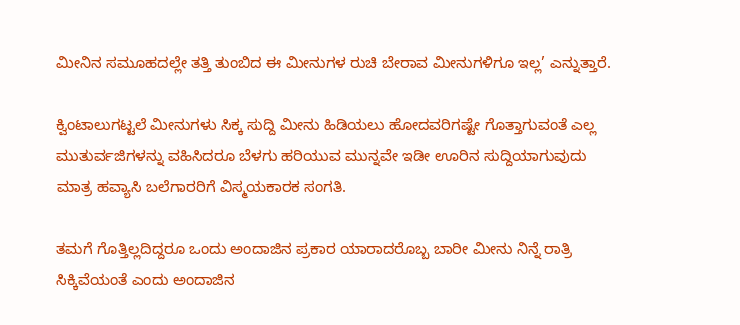ಮೀನಿನ ಸಮೂಹದಲ್ಲೇ ತತ್ತಿ ತುಂಬಿದ ಈ ಮೀನುಗಳ ರುಚಿ ಬೇರಾವ ಮೀನುಗಳಿಗೂ ಇಲ್ಲ’ ಎನ್ನುತ್ತಾರೆ.

ಕ್ವಿಂಟಾಲುಗಟ್ಟಲೆ ಮೀನುಗಳು ಸಿಕ್ಕ ಸುದ್ದಿ ಮೀನು ಹಿಡಿಯಲು ಹೋದವರಿಗಷ್ಟೇ ಗೊತ್ತಾಗುವಂತೆ ಎಲ್ಲ ಮುತುರ್ವಜಿಗಳನ್ನು ವಹಿಸಿದರೂ ಬೆಳಗು ಹರಿಯುವ ಮುನ್ನವೇ ಇಡೀ ಊರಿನ ಸುದ್ದಿಯಾಗುವುದು ಮಾತ್ರ ಹವ್ಯಾಸಿ ಬಲೆಗಾರರಿಗೆ ವಿಸ್ಮಯಕಾರಕ ಸಂಗತಿ.

ತಮಗೆ ಗೊತ್ತಿಲ್ಲದಿದ್ದರೂ ಒಂದು ಅಂದಾಜಿನ ಪ್ರಕಾರ ಯಾರಾದರೊಬ್ಬ ಬಾರೀ ಮೀನು ನಿನ್ನೆ ರಾತ್ರಿ ಸಿಕ್ಕಿವೆಯಂತೆ ಎಂದು ಅಂದಾಜಿನ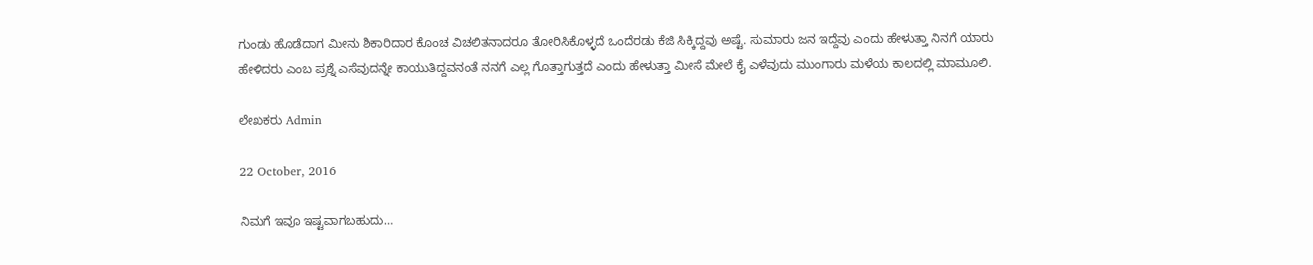ಗುಂಡು ಹೊಡೆದಾಗ ಮೀನು ಶಿಕಾರಿದಾರ ಕೊಂಚ ವಿಚಲಿತನಾದರೂ ತೋರಿಸಿಕೊಳ್ಳದೆ ಒಂದೆರಡು ಕೆಜಿ ಸಿಕ್ಕಿದ್ದವು ಅಷ್ಟೆ. ಸುಮಾರು ಜನ ಇದ್ದೆವು ಎಂದು ಹೇಳುತ್ತಾ ನಿನಗೆ ಯಾರು ಹೇಳಿದರು ಎಂಬ ಪ್ರಶ್ನೆ ಎಸೆವುದನ್ನೇ ಕಾಯುತಿದ್ದವನಂತೆ ನನಗೆ ಎಲ್ಲ ಗೊತ್ತಾಗುತ್ತದೆ ಎಂದು ಹೇಳುತ್ತಾ ಮೀಸೆ ಮೇಲೆ ಕೈ ಎಳೆವುದು ಮುಂಗಾರು ಮಳೆಯ ಕಾಲದಲ್ಲಿ ಮಾಮೂಲಿ.

ಲೇಖಕರು Admin

22 October, 2016

ನಿಮಗೆ ಇವೂ ಇಷ್ಟವಾಗಬಹುದು…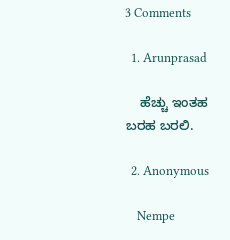3 Comments

  1. Arunprasad

    ಹೆಚ್ಚು ಇಂತಹ ಬರಹ ಬರಲಿ.

  2. Anonymous

    Nempe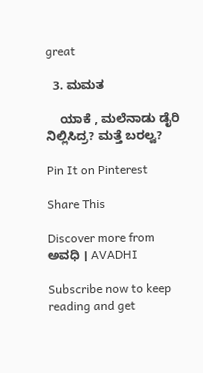great

  3. ಮಮತ

    ಯಾಕೆ , ಮಲೆನಾಡು ಡೈರಿ ನಿಲ್ಲಿಸಿದ್ರ? ಮತ್ತೆ ಬರಲ್ವ?

Pin It on Pinterest

Share This

Discover more from ಅವಧಿ । AVADHI

Subscribe now to keep reading and get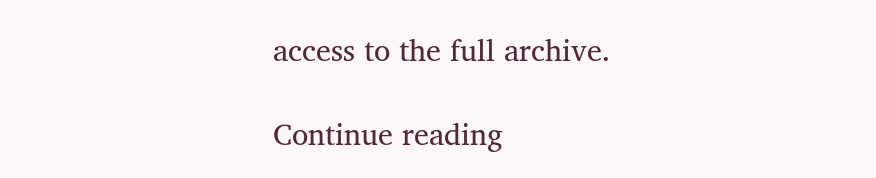access to the full archive.

Continue reading